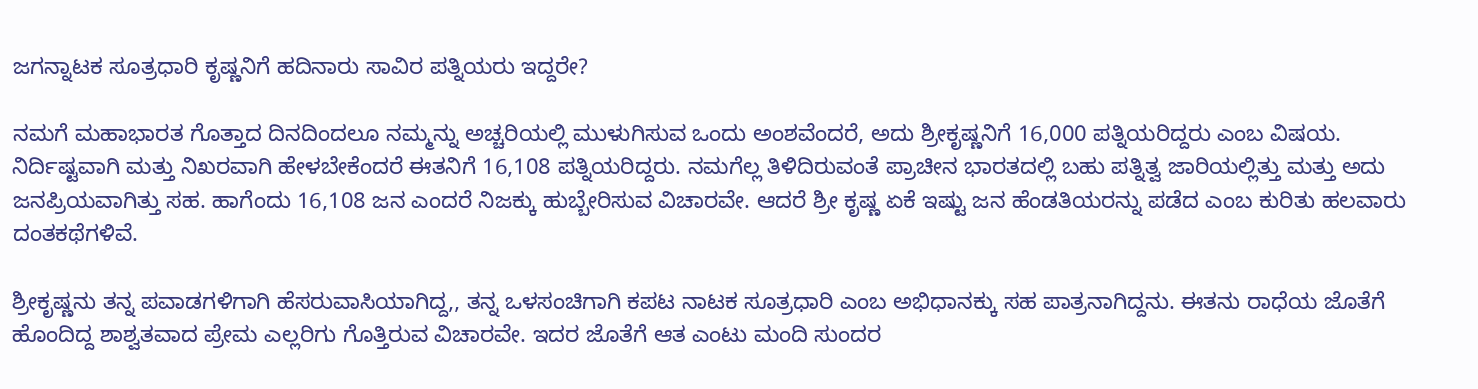ಜಗನ್ನಾಟಕ ಸೂತ್ರಧಾರಿ ಕೃಷ್ಣನಿಗೆ ಹದಿನಾರು ಸಾವಿರ ಪತ್ನಿಯರು ಇದ್ದರೇ?

ನಮಗೆ ಮಹಾಭಾರತ ಗೊತ್ತಾದ ದಿನದಿಂದಲೂ ನಮ್ಮನ್ನು ಅಚ್ಚರಿಯಲ್ಲಿ ಮುಳುಗಿಸುವ ಒಂದು ಅಂಶವೆಂದರೆ, ಅದು ಶ್ರೀಕೃಷ್ಣನಿಗೆ 16,000 ಪತ್ನಿಯರಿದ್ದರು ಎಂಬ ವಿಷಯ. ನಿರ್ದಿಷ್ಟವಾಗಿ ಮತ್ತು ನಿಖರವಾಗಿ ಹೇಳಬೇಕೆಂದರೆ ಈತನಿಗೆ 16,108 ಪತ್ನಿಯರಿದ್ದರು. ನಮಗೆಲ್ಲ ತಿಳಿದಿರುವಂತೆ ಪ್ರಾಚೀನ ಭಾರತದಲ್ಲಿ ಬಹು ಪತ್ನಿತ್ವ ಜಾರಿಯಲ್ಲಿತ್ತು ಮತ್ತು ಅದು ಜನಪ್ರಿಯವಾಗಿತ್ತು ಸಹ. ಹಾಗೆಂದು 16,108 ಜನ ಎಂದರೆ ನಿಜಕ್ಕು ಹುಬ್ಬೇರಿಸುವ ವಿಚಾರವೇ. ಆದರೆ ಶ್ರೀ ಕೃಷ್ಣ ಏಕೆ ಇಷ್ಟು ಜನ ಹೆಂಡತಿಯರನ್ನು ಪಡೆದ ಎಂಬ ಕುರಿತು ಹಲವಾರು ದಂತಕಥೆಗಳಿವೆ.

ಶ್ರೀಕೃಷ್ಣನು ತನ್ನ ಪವಾಡಗಳಿಗಾಗಿ ಹೆಸರುವಾಸಿಯಾಗಿದ್ದ,, ತನ್ನ ಒಳಸಂಚಿಗಾಗಿ ಕಪಟ ನಾಟಕ ಸೂತ್ರಧಾರಿ ಎಂಬ ಅಭಿಧಾನಕ್ಕು ಸಹ ಪಾತ್ರನಾಗಿದ್ದನು. ಈತನು ರಾಧೆಯ ಜೊತೆಗೆ ಹೊಂದಿದ್ದ ಶಾಶ್ವತವಾದ ಪ್ರೇಮ ಎಲ್ಲರಿಗು ಗೊತ್ತಿರುವ ವಿಚಾರವೇ. ಇದರ ಜೊತೆಗೆ ಆತ ಎಂಟು ಮಂದಿ ಸುಂದರ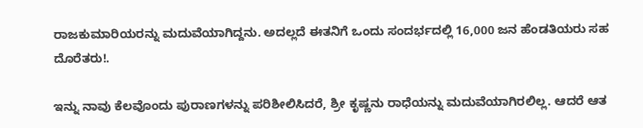ರಾಜಕುಮಾರಿಯರನ್ನು ಮದುವೆಯಾಗಿದ್ದನು. ಅದಲ್ಲದೆ ಈತನಿಗೆ ಒಂದು ಸಂದರ್ಭದಲ್ಲಿ 16,000 ಜನ ಹೆಂಡತಿಯರು ಸಹ ದೊರೆತರು!.

ಇನ್ನು ನಾವು ಕೆಲವೊಂದು ಪುರಾಣಗಳನ್ನು ಪರಿಶೀಲಿಸಿದರೆ, ಶ್ರೀ ಕೃಷ್ಣನು ರಾಧೆಯನ್ನು ಮದುವೆಯಾಗಿರಲಿಲ್ಲ. ಆದರೆ ಆತ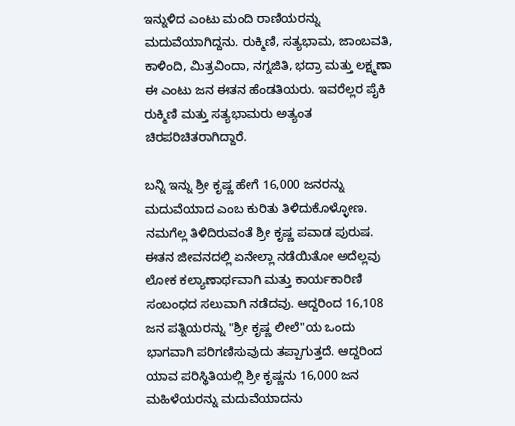ಇನ್ನುಳಿದ ಎಂಟು ಮಂದಿ ರಾಣಿಯರನ್ನು ಮದುವೆಯಾಗಿದ್ದನು. ರುಕ್ಮಿಣಿ, ಸತ್ಯಭಾಮ, ಜಾಂಬವತಿ, ಕಾಳಿಂದಿ, ಮಿತ್ರವಿಂದಾ, ನಗ್ನಜಿತಿ, ಭದ್ರಾ ಮತ್ತು ಲಕ್ಷ್ಮಣಾ ಈ ಎಂಟು ಜನ ಈತನ ಹೆಂಡತಿಯರು. ಇವರೆಲ್ಲರ ಪೈಕಿ ರುಕ್ಮಿಣಿ ಮತ್ತು ಸತ್ಯಭಾಮರು ಅತ್ಯಂತ ಚಿರಪರಿಚಿತರಾಗಿದ್ದಾರೆ.

ಬನ್ನಿ ಇನ್ನು ಶ್ರೀ ಕೃಷ್ಣ ಹೇಗೆ 16,000 ಜನರನ್ನು ಮದುವೆಯಾದ ಎಂಬ ಕುರಿತು ತಿಳಿದುಕೊಳ್ಳೋಣ. ನಮಗೆಲ್ಲ ತಿಳಿದಿರುವಂತೆ ಶ್ರೀ ಕೃಷ್ಣ ಪವಾಡ ಪುರುಷ. ಈತನ ಜೀವನದಲ್ಲಿ ಏನೇಲ್ಲಾ ನಡೆಯಿತೋ ಅದೆಲ್ಲವು ಲೋಕ ಕಲ್ಯಾಣಾರ್ಥವಾಗಿ ಮತ್ತು ಕಾರ್ಯಕಾರಿಣಿ ಸಂಬಂಧದ ಸಲುವಾಗಿ ನಡೆದವು. ಆದ್ದರಿಂದ 16,108 ಜನ ಪತ್ನಿಯರನ್ನು "ಶ್ರೀ ಕೃಷ್ಣ ಲೀಲೆ"ಯ ಒಂದು ಭಾಗವಾಗಿ ಪರಿಗಣಿಸುವುದು ತಪ್ಪಾಗುತ್ತದೆ. ಆದ್ದರಿಂದ ಯಾವ ಪರಿಸ್ಥಿತಿಯಲ್ಲಿ ಶ್ರೀ ಕೃಷ್ಣನು 16,000 ಜನ ಮಹಿಳೆಯರನ್ನು ಮದುವೆಯಾದನು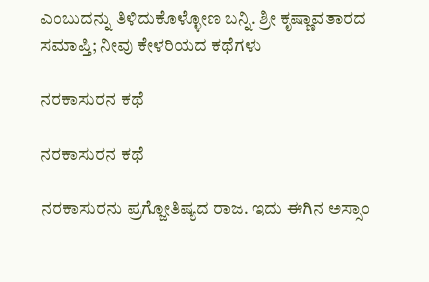ಎಂಬುದನ್ನು ತಿಳಿದುಕೊಳ್ಳೋಣ ಬನ್ನಿ. ಶ್ರೀ ಕೃಷ್ಣಾವತಾರದ ಸಮಾಪ್ತಿ; ನೀವು ಕೇಳರಿಯದ ಕಥೆಗಳು

ನರಕಾಸುರನ ಕಥೆ

ನರಕಾಸುರನ ಕಥೆ

ನರಕಾಸುರನು ಪ್ರಗ್ಜೋತಿಷ್ಯದ ರಾಜ. ಇದು ಈಗಿನ ಅಸ್ಸಾಂ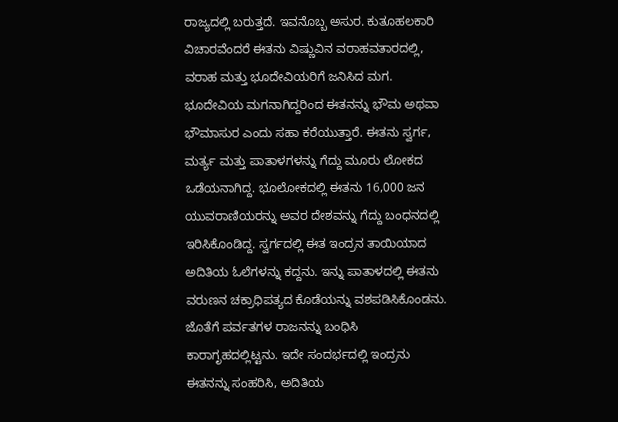ರಾಜ್ಯದಲ್ಲಿ ಬರುತ್ತದೆ. ಇವನೊಬ್ಬ ಅಸುರ. ಕುತೂಹಲಕಾರಿ ವಿಚಾರವೆಂದರೆ ಈತನು ವಿಷ್ಣುವಿನ ವರಾಹವತಾರದಲ್ಲಿ, ವರಾಹ ಮತ್ತು ಭೂದೇವಿಯರಿಗೆ ಜನಿಸಿದ ಮಗ. ಭೂದೇವಿಯ ಮಗನಾಗಿದ್ದರಿಂದ ಈತನನ್ನು ಭೌಮ ಅಥವಾ ಭೌಮಾಸುರ ಎಂದು ಸಹಾ ಕರೆಯುತ್ತಾರೆ. ಈತನು ಸ್ವರ್ಗ, ಮರ್ತ್ಯ ಮತ್ತು ಪಾತಾಳಗಳನ್ನು ಗೆದ್ದು ಮೂರು ಲೋಕದ ಒಡೆಯನಾಗಿದ್ದ. ಭೂಲೋಕದಲ್ಲಿ ಈತನು 16,000 ಜನ ಯುವರಾಣಿಯರನ್ನು ಅವರ ದೇಶವನ್ನು ಗೆದ್ದು ಬಂಧನದಲ್ಲಿ ಇರಿಸಿಕೊಂಡಿದ್ದ. ಸ್ವರ್ಗದಲ್ಲಿ ಈತ ಇಂದ್ರನ ತಾಯಿಯಾದ ಅದಿತಿಯ ಓಲೆಗಳನ್ನು ಕದ್ದನು. ಇನ್ನು ಪಾತಾಳದಲ್ಲಿ ಈತನು ವರುಣನ ಚಕ್ರಾಧಿಪತ್ಯದ ಕೊಡೆಯನ್ನು ವಶಪಡಿಸಿಕೊಂಡನು. ಜೊತೆಗೆ ಪರ್ವತಗಳ ರಾಜನನ್ನು ಬಂಧಿಸಿ ಕಾರಾಗೃಹದಲ್ಲಿಟ್ಟನು. ಇದೇ ಸಂದರ್ಭದಲ್ಲಿ ಇಂದ್ರನು ಈತನನ್ನು ಸಂಹರಿಸಿ, ಅದಿತಿಯ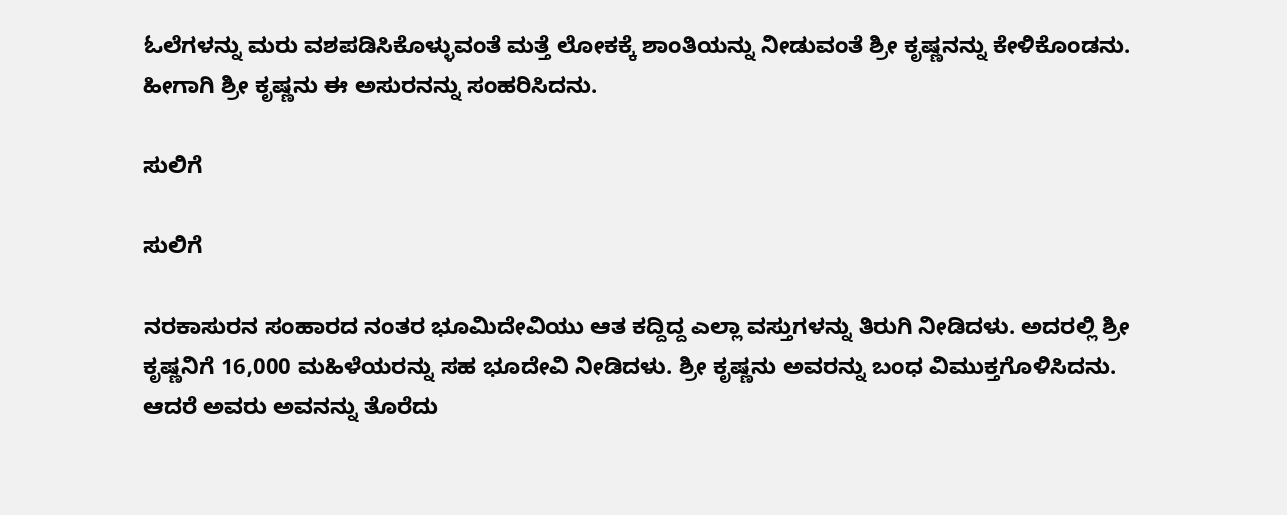ಓಲೆಗಳನ್ನು ಮರು ವಶಪಡಿಸಿಕೊಳ್ಳುವಂತೆ ಮತ್ತೆ ಲೋಕಕ್ಕೆ ಶಾಂತಿಯನ್ನು ನೀಡುವಂತೆ ಶ್ರೀ ಕೃಷ್ಣನನ್ನು ಕೇಳಿಕೊಂಡನು. ಹೀಗಾಗಿ ಶ್ರೀ ಕೃಷ್ಣನು ಈ ಅಸುರನನ್ನು ಸಂಹರಿಸಿದನು.

ಸುಲಿಗೆ

ಸುಲಿಗೆ

ನರಕಾಸುರನ ಸಂಹಾರದ ನಂತರ ಭೂಮಿದೇವಿಯು ಆತ ಕದ್ದಿದ್ದ ಎಲ್ಲಾ ವಸ್ತುಗಳನ್ನು ತಿರುಗಿ ನೀಡಿದಳು. ಅದರಲ್ಲಿ ಶ್ರೀ ಕೃಷ್ಣನಿಗೆ 16,000 ಮಹಿಳೆಯರನ್ನು ಸಹ ಭೂದೇವಿ ನೀಡಿದಳು. ಶ್ರೀ ಕೃಷ್ಣನು ಅವರನ್ನು ಬಂಧ ವಿಮುಕ್ತಗೊಳಿಸಿದನು. ಆದರೆ ಅವರು ಅವನನ್ನು ತೊರೆದು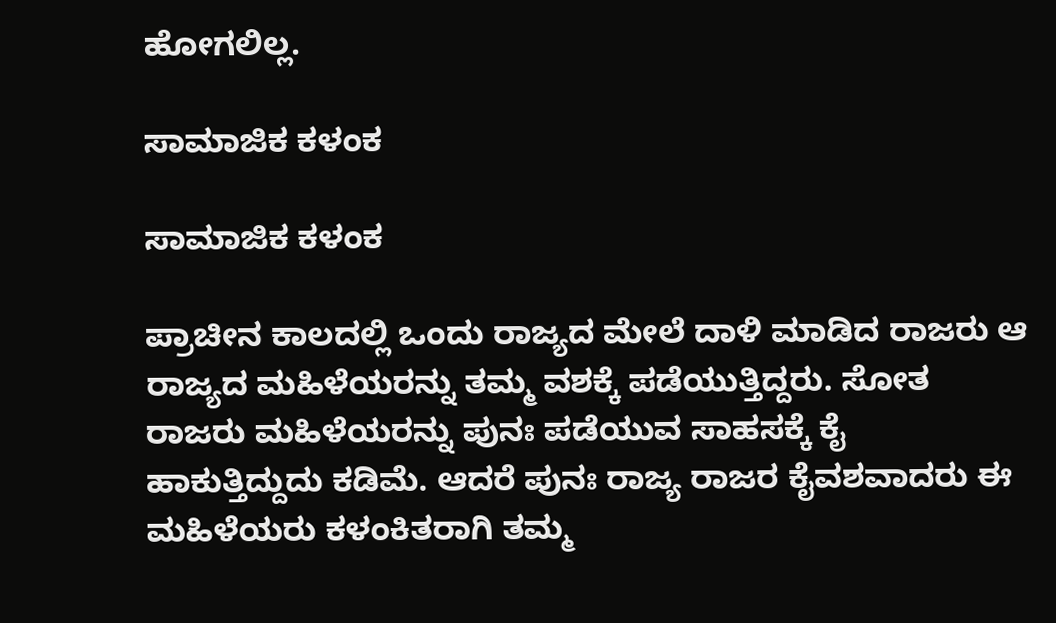ಹೋಗಲಿಲ್ಲ.

ಸಾಮಾಜಿಕ ಕಳಂಕ

ಸಾಮಾಜಿಕ ಕಳಂಕ

ಪ್ರಾಚೀನ ಕಾಲದಲ್ಲಿ ಒಂದು ರಾಜ್ಯದ ಮೇಲೆ ದಾಳಿ ಮಾಡಿದ ರಾಜರು ಆ ರಾಜ್ಯದ ಮಹಿಳೆಯರನ್ನು ತಮ್ಮ ವಶಕ್ಕೆ ಪಡೆಯುತ್ತಿದ್ದರು. ಸೋತ ರಾಜರು ಮಹಿಳೆಯರನ್ನು ಪುನಃ ಪಡೆಯುವ ಸಾಹಸಕ್ಕೆ ಕೈ ಹಾಕುತ್ತಿದ್ದುದು ಕಡಿಮೆ. ಆದರೆ ಪುನಃ ರಾಜ್ಯ ರಾಜರ ಕೈವಶವಾದರು ಈ ಮಹಿಳೆಯರು ಕಳಂಕಿತರಾಗಿ ತಮ್ಮ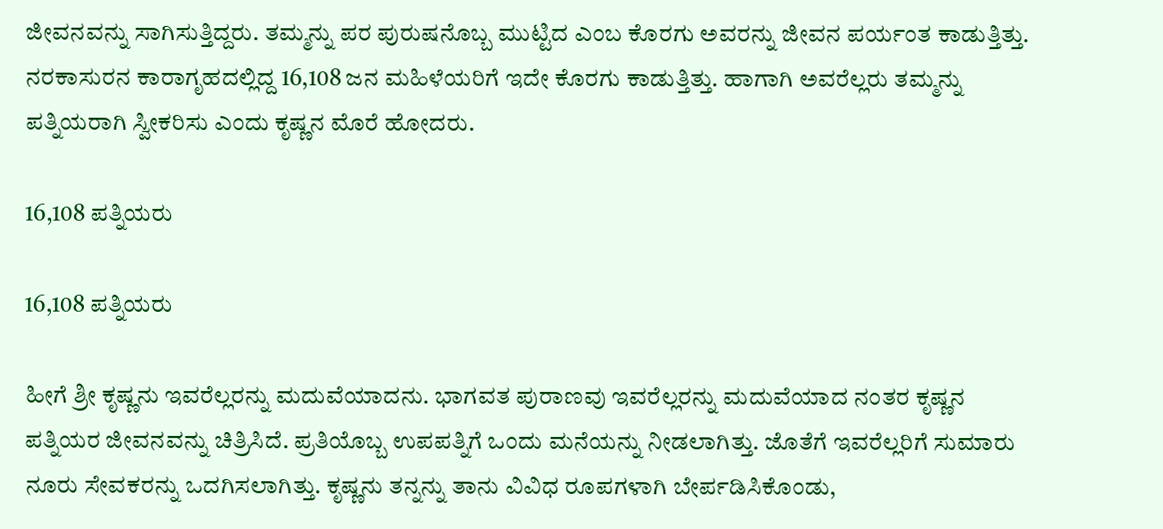ಜೀವನವನ್ನು ಸಾಗಿಸುತ್ತಿದ್ದರು. ತಮ್ಮನ್ನು ಪರ ಪುರುಷನೊಬ್ಬ ಮುಟ್ಟಿದ ಎಂಬ ಕೊರಗು ಅವರನ್ನು ಜೀವನ ಪರ್ಯಂತ ಕಾಡುತ್ತಿತ್ತು. ನರಕಾಸುರನ ಕಾರಾಗೃಹದಲ್ಲಿದ್ದ 16,108 ಜನ ಮಹಿಳೆಯರಿಗೆ ಇದೇ ಕೊರಗು ಕಾಡುತ್ತಿತ್ತು. ಹಾಗಾಗಿ ಅವರೆಲ್ಲರು ತಮ್ಮನ್ನು ಪತ್ನಿಯರಾಗಿ ಸ್ವೀಕರಿಸು ಎಂದು ಕೃಷ್ಣನ ಮೊರೆ ಹೋದರು.

16,108 ಪತ್ನಿಯರು

16,108 ಪತ್ನಿಯರು

ಹೀಗೆ ಶ್ರೀ ಕೃಷ್ಣನು ಇವರೆಲ್ಲರನ್ನು ಮದುವೆಯಾದನು. ಭಾಗವತ ಪುರಾಣವು ಇವರೆಲ್ಲರನ್ನು ಮದುವೆಯಾದ ನಂತರ ಕೃಷ್ಣನ ಪತ್ನಿಯರ ಜೀವನವನ್ನು ಚಿತ್ರಿಸಿದೆ. ಪ್ರತಿಯೊಬ್ಬ ಉಪಪತ್ನಿಗೆ ಒಂದು ಮನೆಯನ್ನು ನೀಡಲಾಗಿತ್ತು. ಜೊತೆಗೆ ಇವರೆಲ್ಲರಿಗೆ ಸುಮಾರು ನೂರು ಸೇವಕರನ್ನು ಒದಗಿಸಲಾಗಿತ್ತು. ಕೃಷ್ಣನು ತನ್ನನ್ನು ತಾನು ವಿವಿಧ ರೂಪಗಳಾಗಿ ಬೇರ್ಪಡಿಸಿಕೊಂಡು,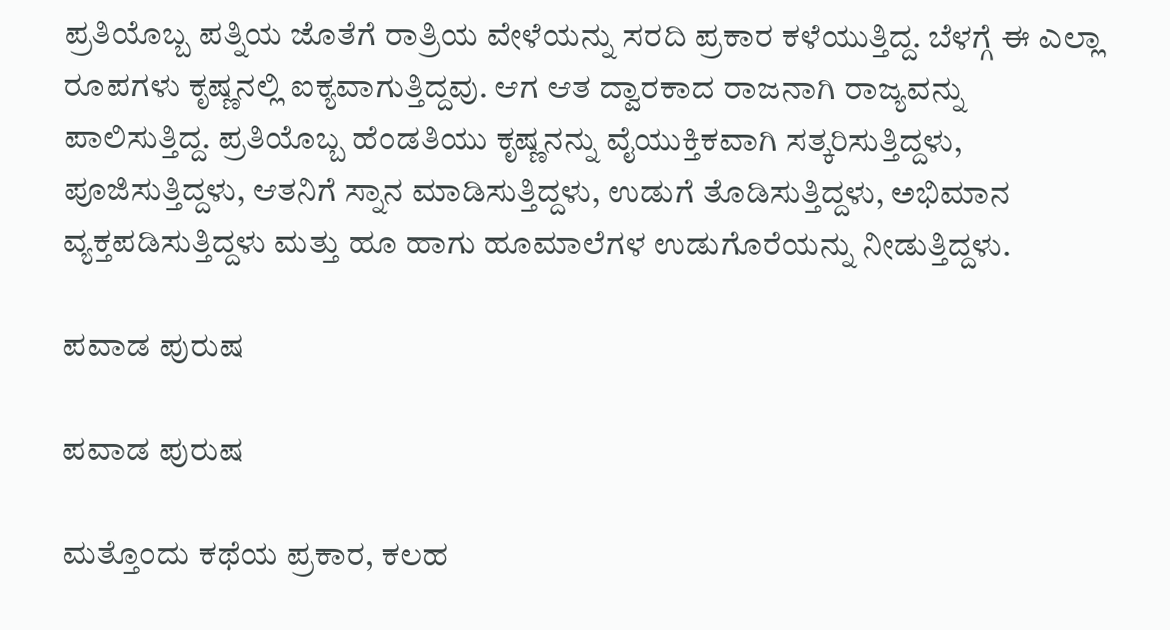ಪ್ರತಿಯೊಬ್ಬ ಪತ್ನಿಯ ಜೊತೆಗೆ ರಾತ್ರಿಯ ವೇಳೆಯನ್ನು ಸರದಿ ಪ್ರಕಾರ ಕಳೆಯುತ್ತಿದ್ದ. ಬೆಳಗ್ಗೆ ಈ ಎಲ್ಲಾ ರೂಪಗಳು ಕೃಷ್ಣನಲ್ಲಿ ಐಕ್ಯವಾಗುತ್ತಿದ್ದವು. ಆಗ ಆತ ದ್ವಾರಕಾದ ರಾಜನಾಗಿ ರಾಜ್ಯವನ್ನು ಪಾಲಿಸುತ್ತಿದ್ದ. ಪ್ರತಿಯೊಬ್ಬ ಹೆಂಡತಿಯು ಕೃಷ್ಣನನ್ನು ವೈಯುಕ್ತಿಕವಾಗಿ ಸತ್ಕರಿಸುತ್ತಿದ್ದಳು, ಪೂಜಿಸುತ್ತಿದ್ದಳು, ಆತನಿಗೆ ಸ್ನಾನ ಮಾಡಿಸುತ್ತಿದ್ದಳು, ಉಡುಗೆ ತೊಡಿಸುತ್ತಿದ್ದಳು, ಅಭಿಮಾನ ವ್ಯಕ್ತಪಡಿಸುತ್ತಿದ್ದಳು ಮತ್ತು ಹೂ ಹಾಗು ಹೂಮಾಲೆಗಳ ಉಡುಗೊರೆಯನ್ನು ನೀಡುತ್ತಿದ್ದಳು.

ಪವಾಡ ಪುರುಷ

ಪವಾಡ ಪುರುಷ

ಮತ್ತೊಂದು ಕಥೆಯ ಪ್ರಕಾರ, ಕಲಹ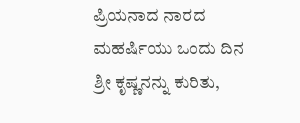ಪ್ರಿಯನಾದ ನಾರದ ಮಹರ್ಷಿಯು ಒಂದು ದಿನ ಶ್ರೀ ಕೃಷ್ಣನನ್ನು ಕುರಿತು,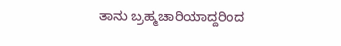ತಾನು ಬ್ರಹ್ಮಚಾರಿಯಾದ್ದರಿಂದ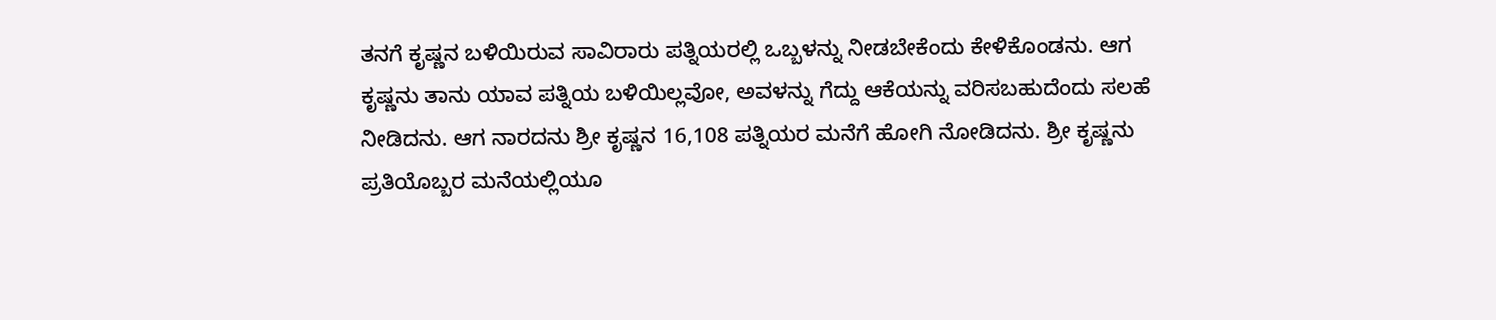ತನಗೆ ಕೃಷ್ಣನ ಬಳಿಯಿರುವ ಸಾವಿರಾರು ಪತ್ನಿಯರಲ್ಲಿ ಒಬ್ಬಳನ್ನು ನೀಡಬೇಕೆಂದು ಕೇಳಿಕೊಂಡನು. ಆಗ ಕೃಷ್ಣನು ತಾನು ಯಾವ ಪತ್ನಿಯ ಬಳಿಯಿಲ್ಲವೋ, ಅವಳನ್ನು ಗೆದ್ದು ಆಕೆಯನ್ನು ವರಿಸಬಹುದೆಂದು ಸಲಹೆ ನೀಡಿದನು. ಆಗ ನಾರದನು ಶ್ರೀ ಕೃಷ್ಣನ 16,108 ಪತ್ನಿಯರ ಮನೆಗೆ ಹೋಗಿ ನೋಡಿದನು. ಶ್ರೀ ಕೃಷ್ಣನು ಪ್ರತಿಯೊಬ್ಬರ ಮನೆಯಲ್ಲಿಯೂ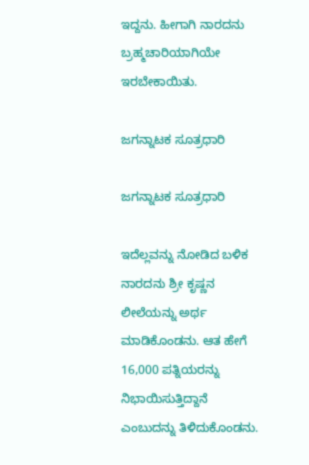ಇದ್ದನು. ಹೀಗಾಗಿ ನಾರದನು ಬ್ರಹ್ಮಚಾರಿಯಾಗಿಯೇ ಇರಬೇಕಾಯಿತು.

ಜಗನ್ನಾಟಕ ಸೂತ್ರಧಾರಿ

ಜಗನ್ನಾಟಕ ಸೂತ್ರಧಾರಿ

ಇದೆಲ್ಲವನ್ನು ನೋಡಿದ ಬಳಿಕ ನಾರದನು ಶ್ರೀ ಕೃಷ್ಣನ ಲೀಲೆಯನ್ನು ಅರ್ಥ ಮಾಡಿಕೊಂಡನು. ಆತ ಹೇಗೆ 16,000 ಪತ್ನಿಯರನ್ನು ನಿಭಾಯಿಸುತ್ತಿದ್ದಾನೆ ಎಂಬುದನ್ನು ತಿಳಿದುಕೊಂಡನು.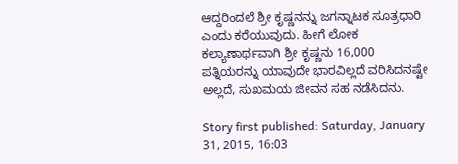ಆದ್ದರಿಂದಲೆ ಶ್ರೀ ಕೃಷ್ಣನನ್ನು ಜಗನ್ನಾಟಕ ಸೂತ್ರಧಾರಿ ಎಂದು ಕರೆಯುವುದು. ಹೀಗೆ ಲೋಕ ಕಲ್ಯಾಣಾರ್ಥವಾಗಿ ಶ್ರೀ ಕೃಷ್ಣನು 16,000 ಪತ್ನಿಯರನ್ನು ಯಾವುದೇ ಭಾರವಿಲ್ಲದೆ ವರಿಸಿದನಷ್ಟೇ ಅಲ್ಲದೆ, ಸುಖಮಯ ಜೀವನ ಸಹ ನಡೆಸಿದನು.

Story first published: Saturday, January 31, 2015, 16:03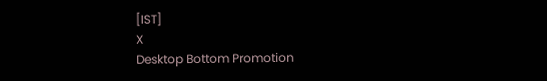[IST]
X
Desktop Bottom Promotion